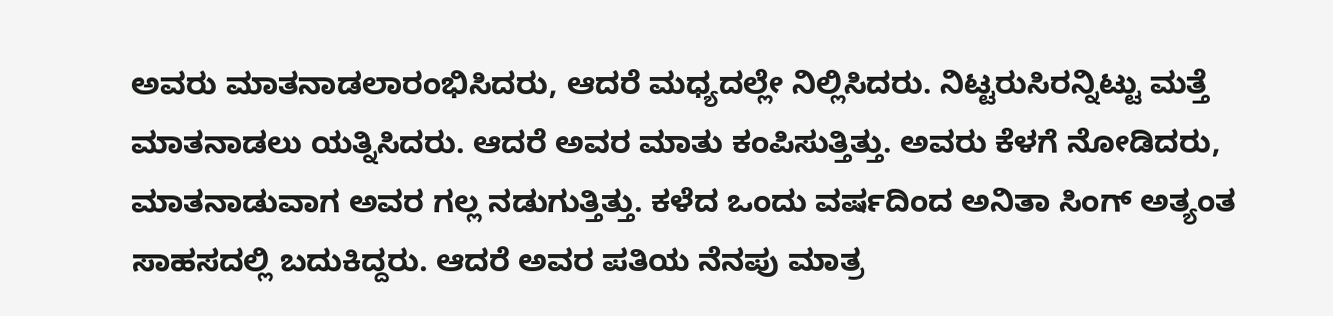ಅವರು ಮಾತನಾಡಲಾರಂಭಿಸಿದರು, ಆದರೆ ಮಧ್ಯದಲ್ಲೇ ನಿಲ್ಲಿಸಿದರು. ನಿಟ್ಟರುಸಿರನ್ನಿಟ್ಟು ಮತ್ತೆ ಮಾತನಾಡಲು ಯತ್ನಿಸಿದರು. ಆದರೆ ಅವರ ಮಾತು ಕಂಪಿಸುತ್ತಿತ್ತು. ಅವರು ಕೆಳಗೆ ನೋಡಿದರು, ಮಾತನಾಡುವಾಗ ಅವರ ಗಲ್ಲ ನಡುಗುತ್ತಿತ್ತು. ಕಳೆದ ಒಂದು ವರ್ಷದಿಂದ ಅನಿತಾ ಸಿಂಗ್ ಅತ್ಯಂತ ಸಾಹಸದಲ್ಲಿ ಬದುಕಿದ್ದರು. ಆದರೆ ಅವರ ಪತಿಯ ನೆನಪು ಮಾತ್ರ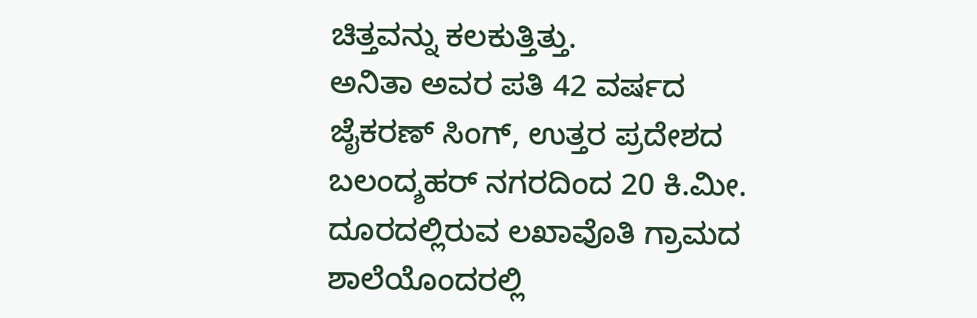ಚಿತ್ತವನ್ನು ಕಲಕುತ್ತಿತ್ತು.
ಅನಿತಾ ಅವರ ಪತಿ 42 ವರ್ಷದ ಜೈಕರಣ್ ಸಿಂಗ್, ಉತ್ತರ ಪ್ರದೇಶದ ಬಲಂದ್ಶಹರ್ ನಗರದಿಂದ 20 ಕಿ.ಮೀ. ದೂರದಲ್ಲಿರುವ ಲಖಾವೊತಿ ಗ್ರಾಮದ ಶಾಲೆಯೊಂದರಲ್ಲಿ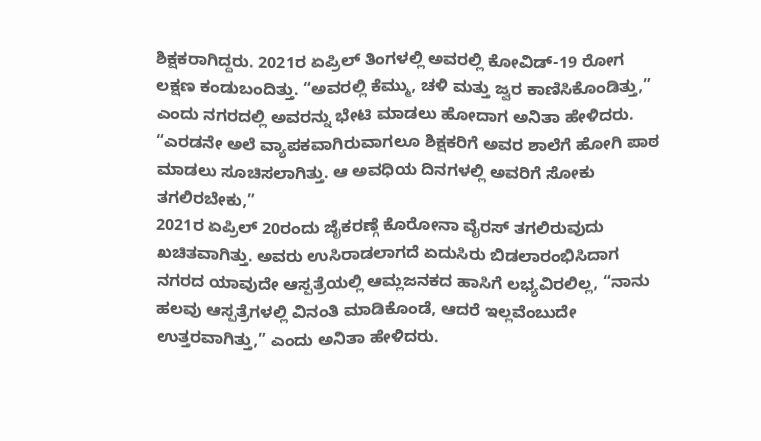ಶಿಕ್ಷಕರಾಗಿದ್ದರು. 2021ರ ಏಪ್ರಿಲ್ ತಿಂಗಳಲ್ಲಿ ಅವರಲ್ಲಿ ಕೋವಿಡ್-19 ರೋಗ ಲಕ್ಷಣ ಕಂಡುಬಂದಿತ್ತು. “ಅವರಲ್ಲಿ ಕೆಮ್ಮು, ಚಳಿ ಮತ್ತು ಜ್ವರ ಕಾಣಿಸಿಕೊಂಡಿತ್ತು,” ಎಂದು ನಗರದಲ್ಲಿ ಅವರನ್ನು ಭೇಟಿ ಮಾಡಲು ಹೋದಾಗ ಅನಿತಾ ಹೇಳಿದರು. “ಎರಡನೇ ಅಲೆ ವ್ಯಾಪಕವಾಗಿರುವಾಗಲೂ ಶಿಕ್ಷಕರಿಗೆ ಅವರ ಶಾಲೆಗೆ ಹೋಗಿ ಪಾಠ ಮಾಡಲು ಸೂಚಿಸಲಾಗಿತ್ತು. ಆ ಅವಧಿಯ ದಿನಗಳಲ್ಲಿ ಅವರಿಗೆ ಸೋಕು ತಗಲಿರಬೇಕು,”
2021ರ ಏಪ್ರಿಲ್ 20ರಂದು ಜೈಕರಣ್ಗೆ ಕೊರೋನಾ ವೈರಸ್ ತಗಲಿರುವುದು ಖಚಿತವಾಗಿತ್ತು. ಅವರು ಉಸಿರಾಡಲಾಗದೆ ಏದುಸಿರು ಬಿಡಲಾರಂಭಿಸಿದಾಗ ನಗರದ ಯಾವುದೇ ಆಸ್ಪತ್ರೆಯಲ್ಲಿ ಆಮ್ಲಜನಕದ ಹಾಸಿಗೆ ಲಭ್ಯವಿರಲಿಲ್ಲ, “ನಾನು ಹಲವು ಆಸ್ಪತ್ರೆಗಳಲ್ಲಿ ವಿನಂತಿ ಮಾಡಿಕೊಂಡೆ, ಆದರೆ ಇಲ್ಲವೆಂಬುದೇ ಉತ್ತರವಾಗಿತ್ತು,” ಎಂದು ಅನಿತಾ ಹೇಳಿದರು.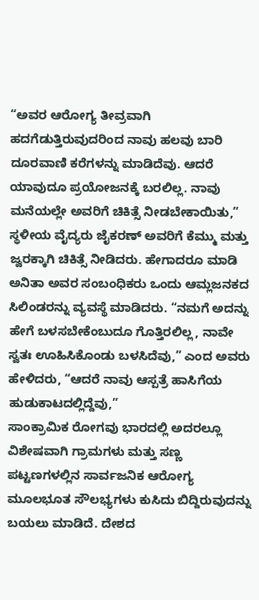“ಅವರ ಆರೋಗ್ಯ ತೀವ್ರವಾಗಿ ಹದಗೆಡುತ್ತಿರುವುದರಿಂದ ನಾವು ಹಲವು ಬಾರಿ ದೂರವಾಣಿ ಕರೆಗಳನ್ನು ಮಾಡಿದೆವು. ಆದರೆ ಯಾವುದೂ ಪ್ರಯೋಜನಕ್ಕೆ ಬರಲಿಲ್ಲ. ನಾವು ಮನೆಯಲ್ಲೇ ಅವರಿಗೆ ಚಿಕಿತ್ಸೆ ನೀಡಬೇಕಾಯಿತು,”
ಸ್ಥಳೀಯ ವೈದ್ಯರು ಜೈಕರಣ್ ಅವರಿಗೆ ಕೆಮ್ಮು ಮತ್ತು ಜ್ವರಕ್ಕಾಗಿ ಚಿಕಿತ್ಸೆ ನೀಡಿದರು. ಹೇಗಾದರೂ ಮಾಡಿ ಅನಿತಾ ಅವರ ಸಂಬಂಧಿಕರು ಒಂದು ಆಮ್ಲಜನಕದ ಸಿಲಿಂಡರನ್ನು ವ್ಯವಸ್ಥೆ ಮಾಡಿದರು. “ನಮಗೆ ಅದನ್ನು ಹೇಗೆ ಬಳಸಬೇಕೆಂಬುದೂ ಗೊತ್ತಿರಲಿಲ್ಲ, ನಾವೇ ಸ್ವತಃ ಊಹಿಸಿಕೊಂಡು ಬಳಸಿದೆವು,” ಎಂದ ಅವರು ಹೇಳಿದರು, “ಆದರೆ ನಾವು ಆಸ್ಪತ್ರೆ ಹಾಸಿಗೆಯ ಹುಡುಕಾಟದಲ್ಲಿದ್ದೆವು,”
ಸಾಂಕ್ರಾಮಿಕ ರೋಗವು ಭಾರದಲ್ಲಿ ಅದರಲ್ಲೂ ವಿಶೇಷವಾಗಿ ಗ್ರಾಮಗಳು ಮತ್ತು ಸಣ್ಣ ಪಟ್ಟಣಗಳಲ್ಲಿನ ಸಾರ್ವಜನಿಕ ಆರೋಗ್ಯ ಮೂಲಭೂತ ಸೌಲಭ್ಯಗಳು ಕುಸಿದು ಬಿದ್ದಿರುವುದನ್ನು ಬಯಲು ಮಾಡಿದೆ. ದೇಶದ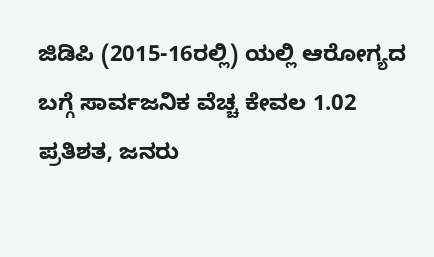ಜಿಡಿಪಿ (2015-16ರಲ್ಲಿ) ಯಲ್ಲಿ ಆರೋಗ್ಯದ ಬಗ್ಗೆ ಸಾರ್ವಜನಿಕ ವೆಚ್ಚ ಕೇವಲ 1.02 ಪ್ರತಿಶತ, ಜನರು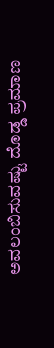ಅವಲಂಬಿಸುವಷ್ಟು ದೊಡ್ಡ ಪ್ರಮಾಣ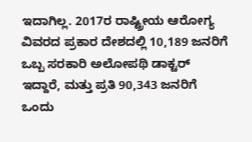ಇದಾಗಿಲ್ಲ. 2017ರ ರಾಷ್ಟ್ರೀಯ ಆರೋಗ್ಯ ವಿವರದ ಪ್ರಕಾರ ದೇಶದಲ್ಲಿ 10,189 ಜನರಿಗೆ ಒಬ್ಬ ಸರಕಾರಿ ಅಲೋಪಥಿ ಡಾಕ್ಟರ್ ಇದ್ದಾರೆ, ಮತ್ತು ಪ್ರತಿ 90,343 ಜನರಿಗೆ ಒಂದು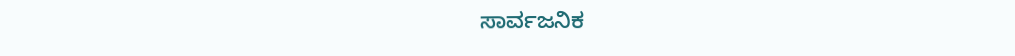ಸಾರ್ವಜನಿಕ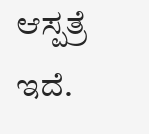ಆಸ್ಪತ್ರೆ ಇದೆ.